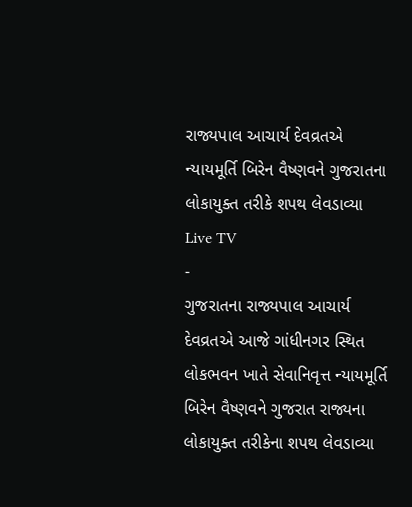રાજ્યપાલ આચાર્ય દેવવ્રતએ ન્યાયમૂર્તિ બિરેન વૈષ્ણવને ગુજરાતના લોકાયુક્ત તરીકે શપથ લેવડાવ્યા
Live TV
-
ગુજરાતના રાજ્યપાલ આચાર્ય દેવવ્રતએ આજે ગાંધીનગર સ્થિત લોકભવન ખાતે સેવાનિવૃત્ત ન્યાયમૂર્તિ બિરેન વૈષ્ણવને ગુજરાત રાજ્યના લોકાયુક્ત તરીકેના શપથ લેવડાવ્યા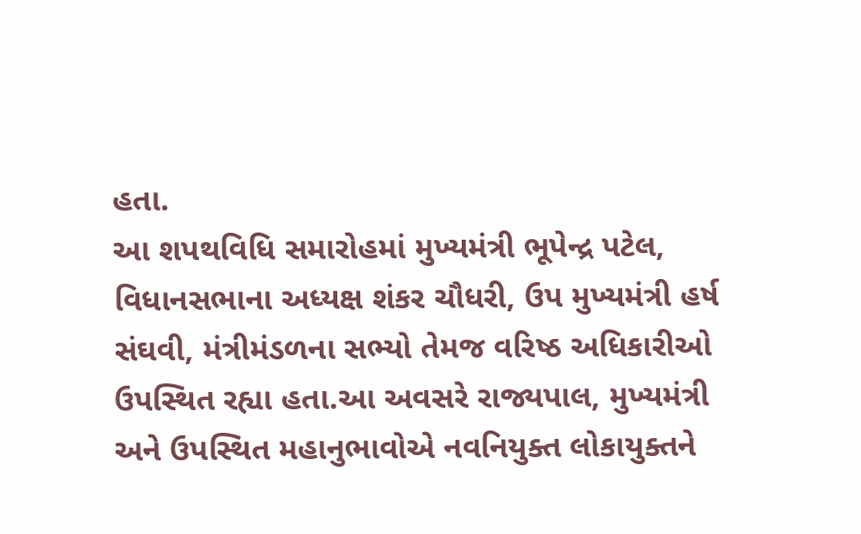હતા.
આ શપથવિધિ સમારોહમાં મુખ્યમંત્રી ભૂપેન્દ્ર પટેલ, વિધાનસભાના અધ્યક્ષ શંકર ચૌધરી, ઉપ મુખ્યમંત્રી હર્ષ સંઘવી, મંત્રીમંડળના સભ્યો તેમજ વરિષ્ઠ અધિકારીઓ ઉપસ્થિત રહ્યા હતા.આ અવસરે રાજ્યપાલ, મુખ્યમંત્રી અને ઉપસ્થિત મહાનુભાવોએ નવનિયુક્ત લોકાયુક્તને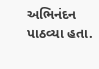અભિનંદન પાઠવ્યા હતા.